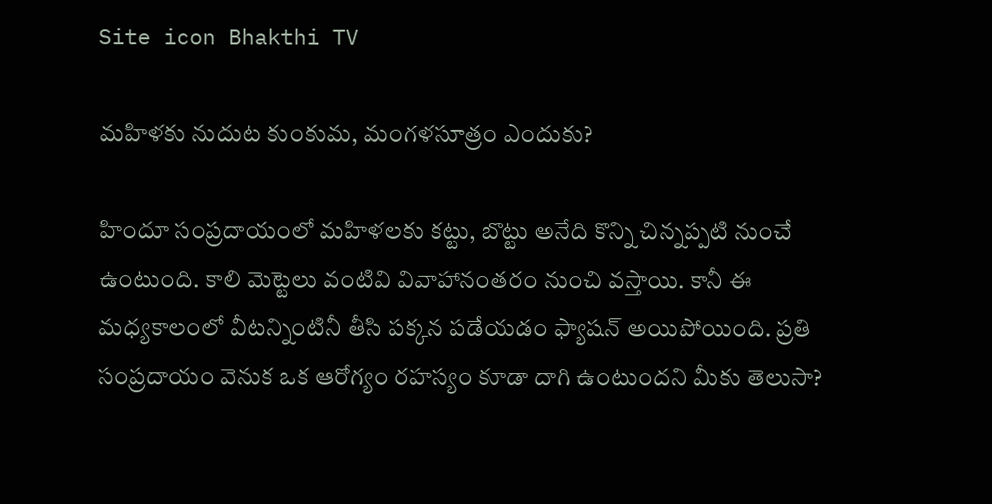Site icon Bhakthi TV

మహిళకు నుదుట కుంకుమ, మంగళసూత్రం ఎందుకు?

హిందూ సంప్రదాయంలో మహిళలకు కట్టు, బొట్టు అనేది కొన్ని చిన్నప్పటి నుంచే ఉంటుంది. కాలి మెట్టెలు వంటివి వివాహానంతరం నుంచి వస్తాయి. కానీ ఈ మధ్యకాలంలో వీటన్నింటినీ తీసి పక్కన పడేయడం ఫ్యాషన్ అయిపోయింది. ప్రతి సంప్రదాయం వెనుక ఒక ఆరోగ్యం రహస్యం కూడా దాగి ఉంటుందని మీకు తెలుసా?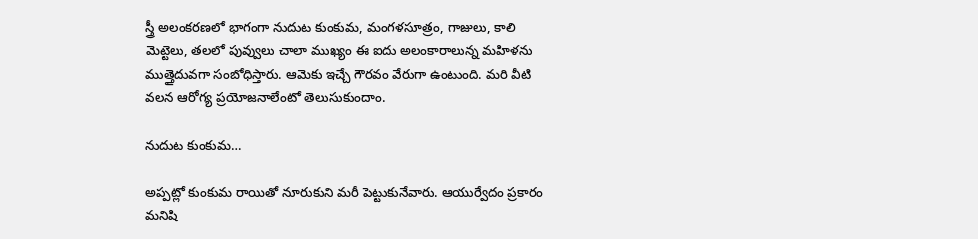స్త్రీ అలంకరణలో భాగంగా నుదుట కుంకుమ, మంగళసూత్రం, గాజులు, కాలి మెట్టెలు, తలలో పువ్వులు చాలా ముఖ్యం ఈ ఐదు అలంకారాలున్న మహిళను ముత్తైదువగా సంబోధిస్తారు. ఆమెకు ఇచ్చే గౌరవం వేరుగా ఉంటుంది. మరి వీటి వలన ఆరోగ్య ప్రయోజనాలేంటో తెలుసుకుందాం.

నుదుట కుంకుమ…

అప్పట్లో కుంకుమ రాయితో నూరుకుని మరీ పెట్టుకునేవారు. ఆయుర్వేదం ప్రకారం మనిషి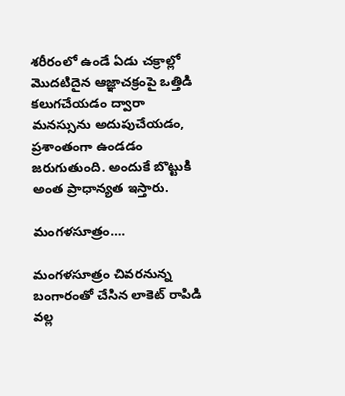శరీరంలో ఉండే ఏడు చక్రాల్లో మొదటిదైన ఆజ్ఞాచక్రంపై ఒత్తిడి కలుగచేయడం ద్వారా మనస్సును అదుపుచేయడం, ప్రశాంతంగా ఉండడం జరుగుతుంది. అందుకే బొట్టుకి అంత ప్రాధాన్యత ఇస్తారు.

మంగళసూత్రం….

మంగళసూత్రం చివరనున్న బంగారంతో చేసిన లాకెట్ రాపిడి వల్ల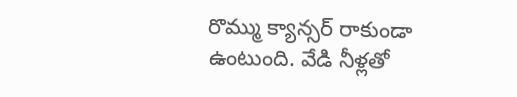రొమ్ము క్యాన్సర్ రాకుండా ఉంటుంది. వేడి నీళ్లతో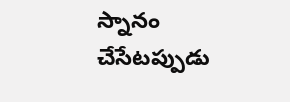స్నానం చేసేటప్పుడు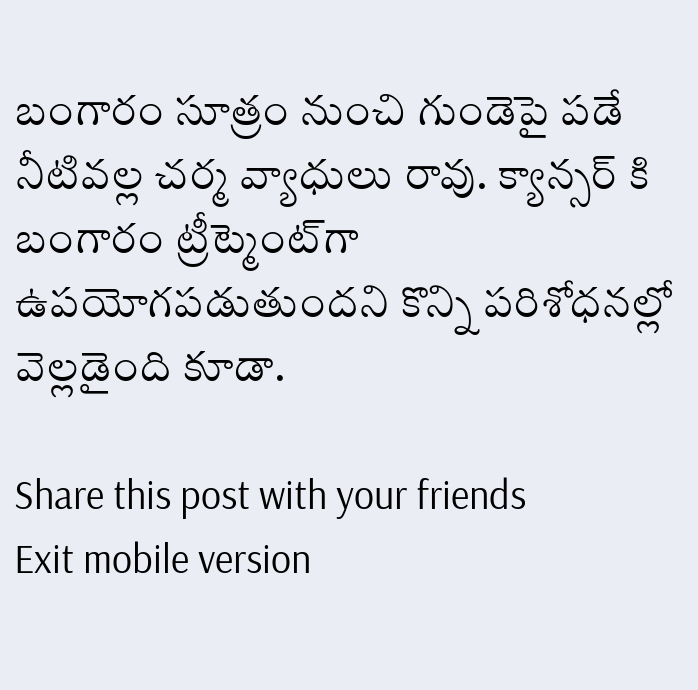బంగారం సూత్రం నుంచి గుండెపై పడే నీటివల్ల చర్మ వ్యాధులు రావు. క్యాన్సర్ కి బంగారం ట్రీట్మెంట్‌గా ఉపయోగపడుతుందని కొన్ని పరిశోధనల్లో వెల్లడైంది కూడా.

Share this post with your friends
Exit mobile version